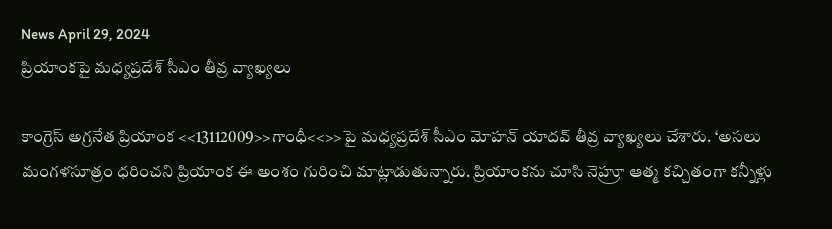News April 29, 2024
ప్రియాంకపై మధ్యప్రదేశ్ సీఎం తీవ్ర వ్యాఖ్యలు

కాంగ్రెస్ అగ్రనేత ప్రియాంక <<13112009>>గాంధీ<<>>పై మధ్యప్రదేశ్ సీఎం మోహన్ యాదవ్ తీవ్ర వ్యాఖ్యలు చేశారు. ‘అసలు మంగళసూత్రం ధరించని ప్రియాంక ఈ అంశం గురించి మాట్లాడుతున్నారు. ప్రియాంకను చూసి నెహ్రూ ఆత్మ కచ్చితంగా కన్నీళ్లు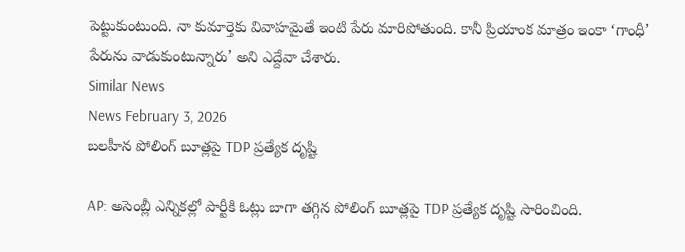పెట్టుకుంటుంది. నా కుమార్తెకు వివాహమైతే ఇంటి పేరు మారిపోతుంది. కానీ ప్రియాంక మాత్రం ఇంకా ‘గాంధీ’ పేరును వాడుకుంటున్నారు’ అని ఎద్దేవా చేశారు.
Similar News
News February 3, 2026
బలహీన పోలింగ్ బూత్లపై TDP ప్రత్యేక దృష్టి

AP: అసెంబ్లీ ఎన్నికల్లో పార్టీకి ఓట్లు బాగా తగ్గిన పోలింగ్ బూత్లపై TDP ప్రత్యేక దృష్టి సారించింది.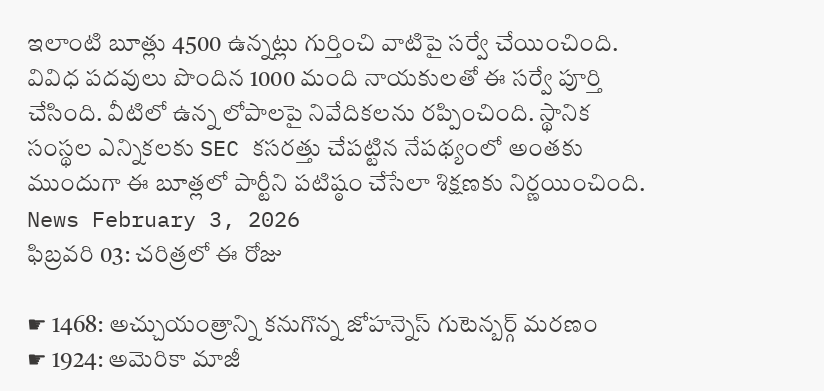ఇలాంటి బూత్లు 4500 ఉన్నట్లు గుర్తించి వాటిపై సర్వే చేయించింది. వివిధ పదవులు పొందిన 1000 మంది నాయకులతో ఈ సర్వే పూర్తి చేసింది. వీటిలో ఉన్న లోపాలపై నివేదికలను రప్పించింది. స్థానిక సంస్థల ఎన్నికలకు SEC కసరత్తు చేపట్టిన నేపథ్యంలో అంతకు ముందుగా ఈ బూత్లలో పార్టీని పటిష్ఠం చేసేలా శిక్షణకు నిర్ణయించింది.
News February 3, 2026
ఫిబ్రవరి 03: చరిత్రలో ఈ రోజు

☛ 1468: అచ్చుయంత్రాన్ని కనుగొన్న జోహన్నెస్ గుటెన్బర్గ్ మరణం
☛ 1924: అమెరికా మాజీ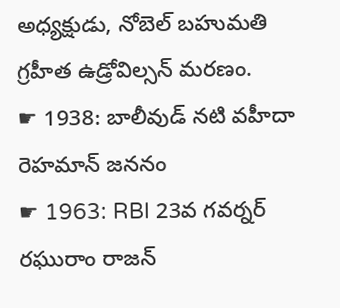అధ్యక్షుడు, నోబెల్ బహుమతి గ్రహీత ఉడ్రోవిల్సన్ మరణం.
☛ 1938: బాలీవుడ్ నటి వహీదా రెహమాన్ జననం
☛ 1963: RBI 23వ గవర్నర్ రఘురాం రాజన్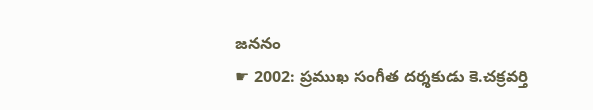జననం
☛ 2002: ప్రముఖ సంగీత దర్శకుడు కె.చక్రవర్తి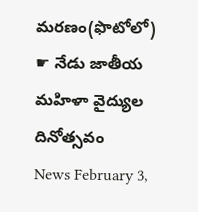మరణం(ఫొటోలో)
☛ నేడు జాతీయ మహిళా వైద్యుల దినోత్సవం
News February 3,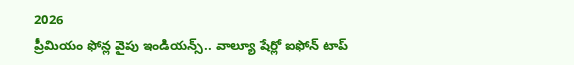2026
ప్రీమియం ఫోన్ల వైపు ఇండియన్స్.. వాల్యూ షేర్లో ఐఫోన్ టాప్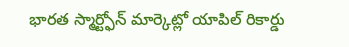భారత స్మార్ట్ఫోన్ మార్కెట్లో యాపిల్ రికార్డు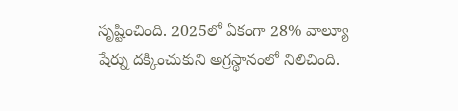సృష్టించింది. 2025లో ఏకంగా 28% వాల్యూ షేర్ను దక్కించుకుని అగ్రస్థానంలో నిలిచింది.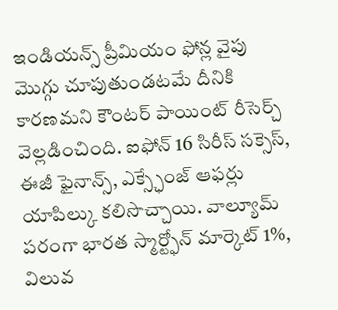ఇండియన్స్ ప్రీమియం ఫోన్ల వైపు మొగ్గు చూపుతుండటమే దీనికి కారణమని కౌంటర్ పాయింట్ రీసెర్చ్ వెల్లడించింది. ఐఫోన్ 16 సిరీస్ సక్సెస్, ఈజీ ఫైనాన్స్, ఎక్స్ఛేంజ్ ఆఫర్లు యాపిల్కు కలిసొచ్చాయి. వాల్యూమ్ పరంగా భారత స్మార్ట్ఫోన్ మార్కెట్ 1%, విలువ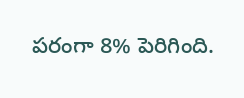పరంగా 8% పెరిగింది.